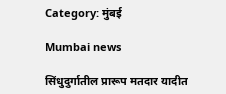Category: मुंबई

Mumbai news

सिंधुदुर्गातील प्रारूप मतदार यादीत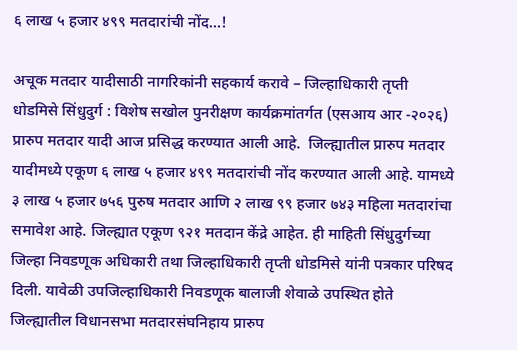६ लाख ५ हजार ४९९ मतदारांची नोंद…!

अचूक मतदार यादीसाठी नागरिकांनी सहकार्य करावे – जिल्हाधिकारी तृप्ती धोडमिसे सिंधुदुर्ग : विशेष सखोल पुनरीक्षण कार्यक्रमांतर्गत (एसआय आर -२०२६) प्रारुप मतदार यादी आज प्रसिद्ध करण्यात आली आहे.  जिल्ह्यातील प्रारुप मतदार यादीमध्ये एकूण ६ लाख ५ हजार ४९९ मतदारांची नोंद करण्यात आली आहे. यामध्ये ३ लाख ५ हजार ७५६ पुरुष मतदार आणि २ लाख ९९ हजार ७४३ महिला मतदारांचा समावेश आहे. जिल्ह्यात एकूण ९२१ मतदान केंद्रे आहेत. ही माहिती सिंधुदुर्गच्या जिल्हा निवडणूक अधिकारी तथा जिल्हाधिकारी तृप्ती धोडमिसे यांनी पत्रकार परिषद दिली. यावेळी उपजिल्हाधिकारी निवडणूक बालाजी शेवाळे उपस्थित होते जिल्ह्यातील विधानसभा मतदारसंघनिहाय प्रारुप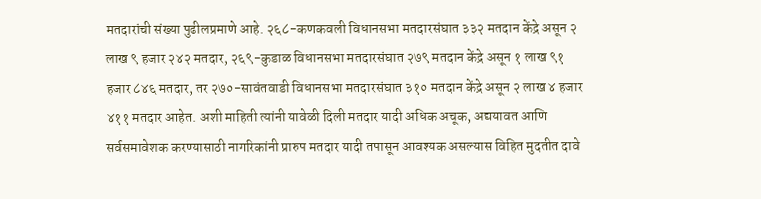मतदारांची संख्या पुढीलप्रमाणे आहे. २६८-कणकवली विधानसभा मतदारसंघात ३३२ मतदान केंद्रे असून २ लाख ९ हजार २४२ मतदार, २६९-कुडाळ विधानसभा मतदारसंघात २७९ मतदान केंद्रे असून १ लाख ९१ हजार ८४६ मतदार, तर २७०-सावंतवाडी विधानसभा मतदारसंघात ३१० मतदान केंद्रे असून २ लाख ४ हजार ४११ मतदार आहेत. अशी माहिती त्यांनी यावेळी दिली मतदार यादी अधिक अचूक, अद्ययावत आणि सर्वसमावेशक करण्यासाठी नागरिकांनी प्रारुप मतदार यादी तपासून आवश्यक असल्यास विहित मुदतीत दावे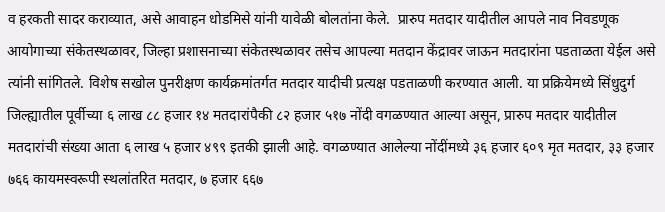व हरकती सादर कराव्यात, असे आवाहन धोडमिसे यांनी यावेळी बोलतांना केले.  प्रारुप मतदार यादीतील आपले नाव निवडणूक आयोगाच्या संकेतस्थळावर, जिल्हा प्रशासनाच्या संकेतस्थळावर तसेच आपल्या मतदान केंद्रावर जाऊन मतदारांना पडताळता येईल असे त्यांनी सांगितले. विशेष सखोल पुनरीक्षण कार्यक्रमांतर्गत मतदार यादीची प्रत्यक्ष पडताळणी करण्यात आली. या प्रक्रियेमध्ये सिंधुदुर्ग जिल्ह्यातील पूर्वीच्या ६ लाख ८८ हजार १४ मतदारांपैकी ८२ हजार ५१७ नोंदी वगळण्यात आल्या असून, प्रारुप मतदार यादीतील मतदारांची संख्या आता ६ लाख ५ हजार ४९९ इतकी झाली आहे. वगळण्यात आलेल्या नोंदींमध्ये ३६ हजार ६०९ मृत मतदार, ३३ हजार ७६६ कायमस्वरूपी स्थलांतरित मतदार, ७ हजार ६६७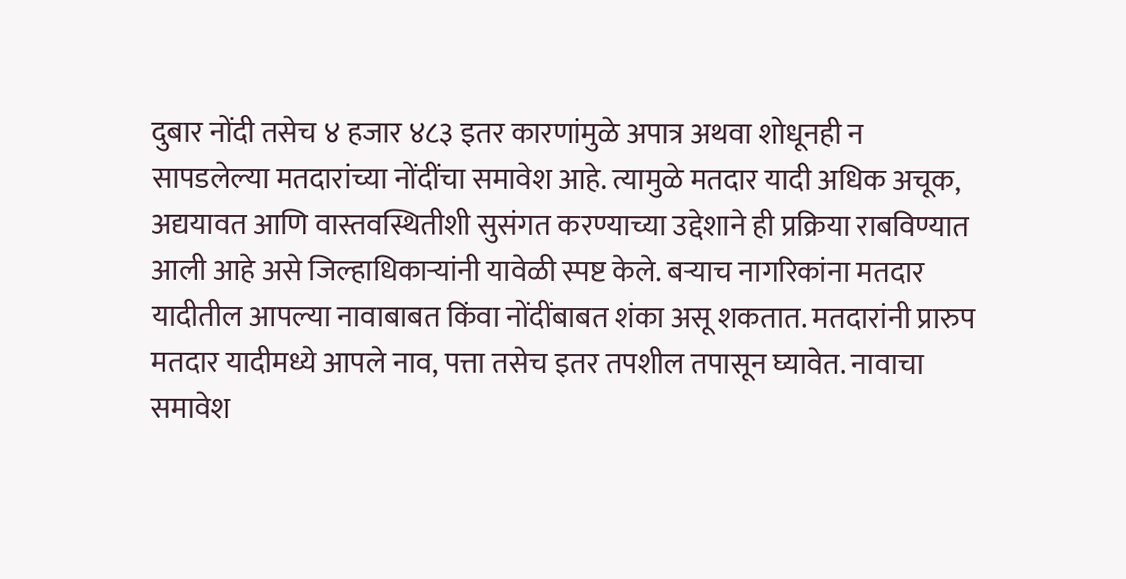दुबार नोंदी तसेच ४ हजार ४८३ इतर कारणांमुळे अपात्र अथवा शोधूनही न सापडलेल्या मतदारांच्या नोंदींचा समावेश आहे. त्यामुळे मतदार यादी अधिक अचूक, अद्ययावत आणि वास्तवस्थितीशी सुसंगत करण्याच्या उद्देशाने ही प्रक्रिया राबविण्यात आली आहे असे जिल्हाधिकाऱ्यांनी यावेळी स्पष्ट केले. बऱ्याच नागरिकांना मतदार यादीतील आपल्या नावाबाबत किंवा नोंदींबाबत शंका असू शकतात. मतदारांनी प्रारुप मतदार यादीमध्ये आपले नाव, पत्ता तसेच इतर तपशील तपासून घ्यावेत. नावाचा समावेश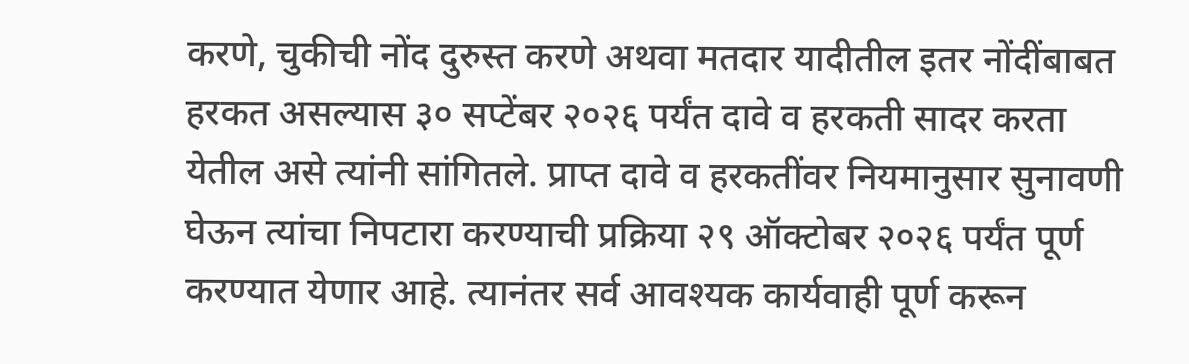करणे, चुकीची नोंद दुरुस्त करणे अथवा मतदार यादीतील इतर नोंदींबाबत हरकत असल्यास ३० सप्टेंबर २०२६ पर्यंत दावे व हरकती सादर करता येतील असे त्यांनी सांगितले. प्राप्त दावे व हरकतींवर नियमानुसार सुनावणी घेऊन त्यांचा निपटारा करण्याची प्रक्रिया २९ ऑक्टोबर २०२६ पर्यंत पूर्ण करण्यात येणार आहे. त्यानंतर सर्व आवश्यक कार्यवाही पूर्ण करून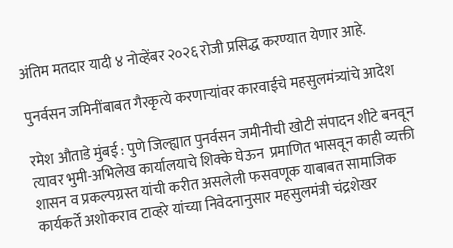अंतिम मतदार यादी ४ नोव्हेंबर २०२६ रोजी प्रसिद्ध करण्यात येणार आहे.

पुनर्वसन जमिनींबाबत गैरकृत्ये करणाऱ्यांवर कारवाईचे महसुलमंत्र्यांचे आदेश

रमेश औताडे मुंबई : पुणे जिल्ह्यात पुनर्वसन जमीनीची खोटी संपादन शीटे बनवून त्यावर भुमी-अभिलेख कार्यालयाचे शिक्के घेऊन  प्रमाणित भासवून काही व्यक्ती शासन व प्रकल्पग्रस्त यांची करीत असलेली फसवणूक याबाबत सामाजिक कार्यकर्ते अशोकराव टाव्हरे यांच्या निवेदनानुसार महसुलमंत्री चंद्रशेखर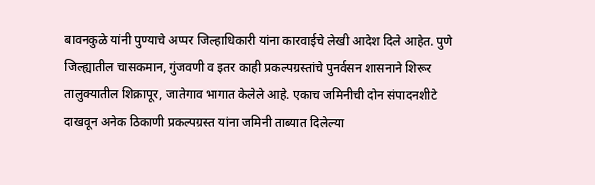बावनकुळे यांनी पुण्याचे अप्पर जिल्हाधिकारी यांना कारवाईचे लेखी आदेश दिले आहेत. पुणे जिल्ह्यातील चासकमान, गुंजवणी व इतर काही प्रकल्पग्रस्तांचे पुनर्वसन शासनाने शिरूर तालुक्यातील शिक्रापूर, जातेगाव भागात केलेले आहे. एकाच जमिनीची दोन संपादनशीटे दाखवून अनेक ठिकाणी प्रकल्पग्रस्त यांना जमिनी ताब्यात दिलेल्या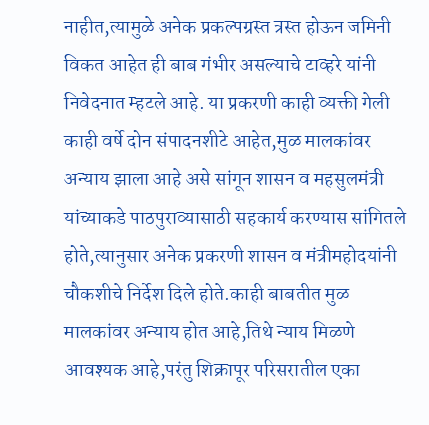नाहीत,त्यामुळे अनेक प्रकल्पग्रस्त त्रस्त होऊन जमिनी विकत आहेत ही बाब गंभीर असल्याचे टाव्हरे यांनी निवेदनात म्हटले आहे. या प्रकरणी काही व्यक्ती गेली काही वर्षे दोन संपादनशीटे आहेत,मुळ मालकांवर अन्याय झाला आहे असे सांगून शासन व महसुलमंत्री यांच्याकडे पाठपुराव्यासाठी सहकार्य करण्यास सांगितले होते,त्यानुसार अनेक प्रकरणी शासन व मंत्रीमहोदयांनी चौकशीचे निर्देश दिले होते.काही बाबतीत मुळ मालकांवर अन्याय होत आहे,तिथे न्याय मिळणे आवश्यक आहे,परंतु शिक्रापूर परिसरातील एका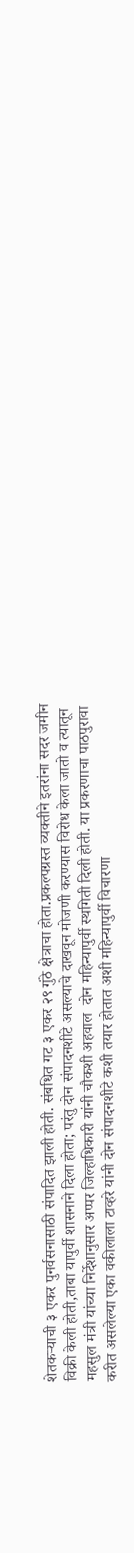शेतकऱ्याची ३ एकर पुनर्वसनासाठी संपादित झाली होती. संबधित गट ३ एकर २९ गुंठे क्षेत्राचा होता.प्रकल्पग्रस्त व्यक्तीने इतरांना सदर जमीन विक्री केली होती,ताबा यापुर्वी शासनाने दिला होता; परंतु दोन संपादनशीटे असल्याचे दाखवून मोजणी करण्यास विरोध केला जातो व त्यातून महसुल मंत्री यांच्या निर्देशानुसार अप्पर जिल्हाधिकारी यांनी चौकशी अहवाल  दोन महिन्यापुर्वी स्थगिती दिली होती. या प्रकरणाचा पाठपुरावा करीत असलेल्या एका वकीलाला टाव्हरे यांनी दोन संपादनशीटे कशी तयार होतात अशी महिन्यापुर्वी विचारणा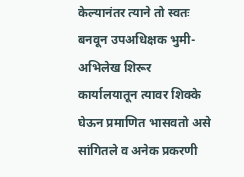केल्यानंतर त्याने तो स्वतः बनवून उपअधिक्षक भुमी-अभिलेख शिरूर कार्यालयातून त्यावर शिक्के घेऊन प्रमाणित भासवतो असे सांगितले व अनेक प्रकरणी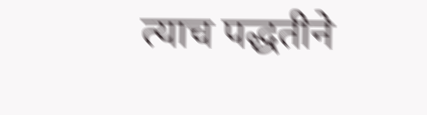त्याच पद्धतीने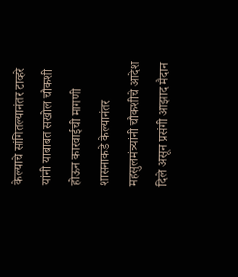केल्याचे सांगितल्यानंतर टाव्हरे यांनी याबाबत सखोल चौकशी होऊन कारवाईची मागणी शासनाकडे केल्यानंतर महसुलमंत्र्यांनी चौकशीचे आदेश दिले असून प्रसंगी आझाद मैदान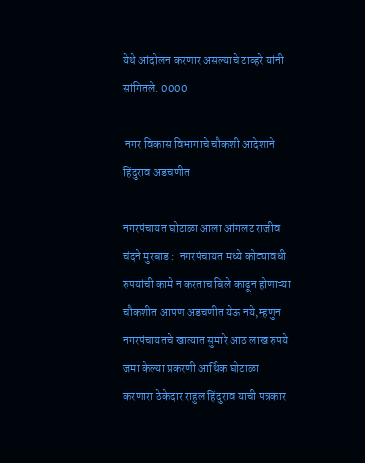येथे आंदोलन करणार असल्याचे टाव्हरे यांनी सांगितले. 0000

 नगर विकास विभागाचे चौकशी आदेशाने हिंदुराव अडचणीत

नगरपंचायत घोटाळा आला आंगलट राजीव चंदने मुरबाड :  नगरपंचायत मध्ये कोट्यावधी रुपयांची कामे न करताच बिले काढून होणाऱ्या चौकशीत आपण अडचणीत येऊ नये,म्हणुन नगरपंचायतचे खात्यात सुमारे आठ लाख रुपये जमा केल्या प्रकरणी आर्थिक घोटाळा करणारा ठेकेदार राहुल हिंदुराव याची पत्रकार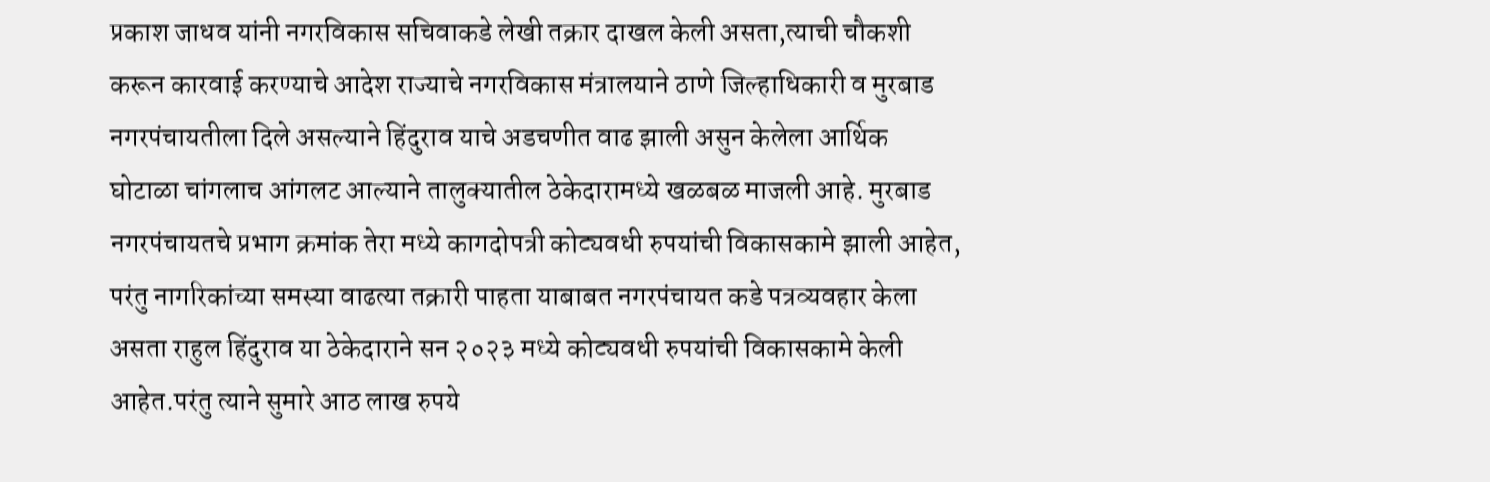प्रकाश जाधव यांनी नगरविकास सचिवाकडे लेखी तक्रार दाखल केली असता,त्याची चौकशी करून कारवाई करण्याचे आदेश राज्याचे नगरविकास मंत्रालयाने ठाणे जिल्हाधिकारी व मुरबाड नगरपंचायतीला दिले असल्याने हिंदुराव याचे अडचणीत वाढ झाली असुन केलेला आर्थिक घोटाळा चांगलाच आंगलट आल्याने तालुक्यातील ठेकेदारामध्ये खळबळ माजली आहे. मुरबाड नगरपंचायतचे प्रभाग क्रमांक तेरा मध्ये कागदोपत्री कोट्यवधी रुपयांची विकासकामे झाली आहेत, परंतु नागरिकांच्या समस्या वाढत्या तक्रारी पाहता याबाबत नगरपंचायत कडे पत्रव्यवहार केला असता राहुल हिंदुराव या ठेकेदाराने सन २०२३ मध्ये कोट्यवधी रुपयांची विकासकामे केली आहेत.परंतु त्याने सुमारे आठ लाख रुपये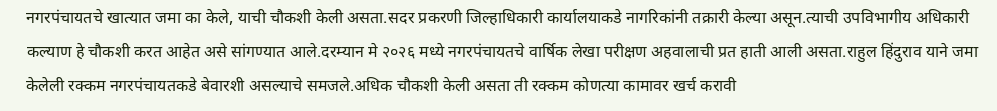नगरपंचायतचे खात्यात जमा का केले, याची चौकशी केली असता.सदर प्रकरणी जिल्हाधिकारी कार्यालयाकडे नागरिकांनी तक्रारी केल्या असून.त्याची उपविभागीय अधिकारी कल्याण हे चौकशी करत आहेत असे सांगण्यात आले.दरम्यान मे २०२६ मध्ये नगरपंचायतचे वार्षिक लेखा परीक्षण अहवालाची प्रत हाती आली असता.राहुल हिंदुराव याने जमा केलेली रक्कम नगरपंचायतकडे बेवारशी असल्याचे समजले.अधिक चौकशी केली असता ती रक्कम कोणत्या कामावर खर्च करावी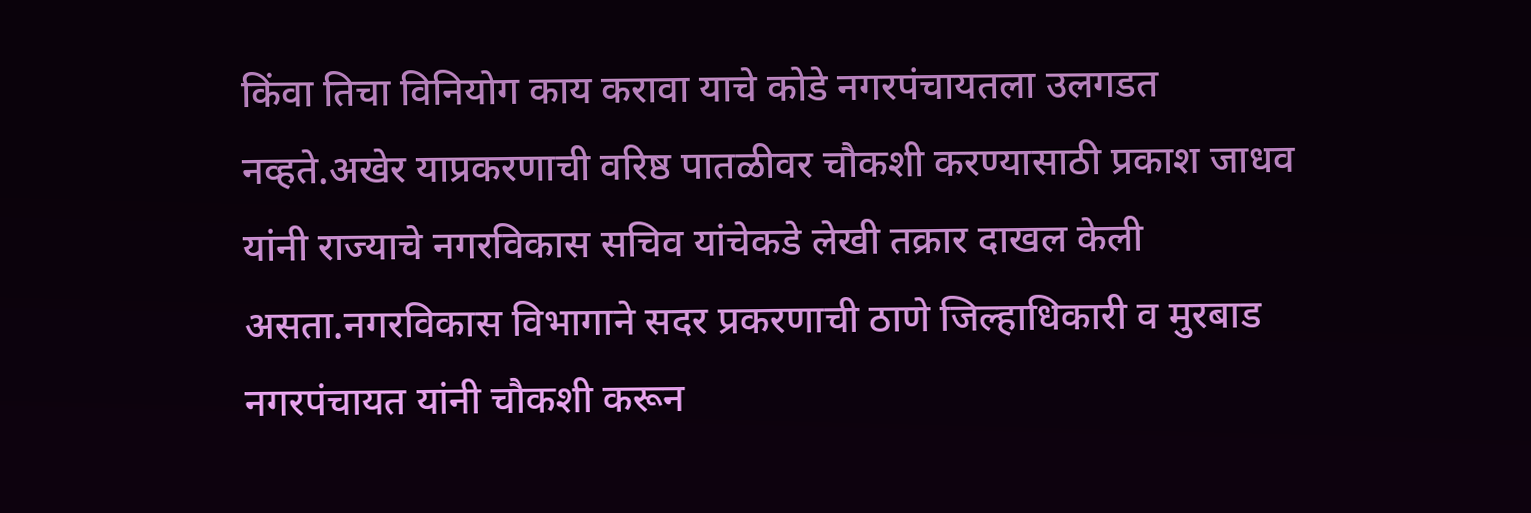किंवा तिचा विनियोग काय करावा याचे कोडे नगरपंचायतला उलगडत नव्हते.अखेर याप्रकरणाची वरिष्ठ पातळीवर चौकशी करण्यासाठी प्रकाश जाधव यांनी राज्याचे नगरविकास सचिव यांचेकडे लेखी तक्रार दाखल केली असता.नगरविकास विभागाने सदर प्रकरणाची ठाणे जिल्हाधिकारी व मुरबाड नगरपंचायत यांनी चौकशी करून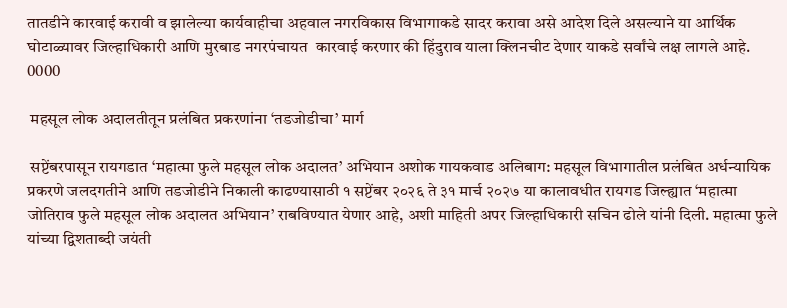तातडीने कारवाई करावी व झालेल्या कार्यवाहीचा अहवाल नगरविकास विभागाकडे सादर करावा असे आदेश दिले असल्याने या आर्थिक घोटाळ्यावर जिल्हाधिकारी आणि मुरबाड नगरपंचायत  कारवाई करणार की हिंदुराव याला क्लिनचीट देणार याकडे सर्वांचे लक्ष लागले आहे. 0000

 महसूल लोक अदालतीतून प्रलंबित प्रकरणांना ‘तडजोडीचा’ मार्ग

 सप्टेंबरपासून रायगडात ‘महात्मा फुले महसूल लोक अदालत’ अभियान अशोक गायकवाड अलिबाग: महसूल विभागातील प्रलंबित अर्धन्यायिक प्रकरणे जलदगतीने आणि तडजोडीने निकाली काढण्यासाठी १ सप्टेंबर २०२६ ते ३१ मार्च २०२७ या कालावधीत रायगड जिल्ह्यात ‘महात्मा जोतिराव फुले महसूल लोक अदालत अभियान’ राबविण्यात येणार आहे, अशी माहिती अपर जिल्हाधिकारी सचिन ढोले यांनी दिली. महात्मा फुले यांच्या द्विशताब्दी जयंती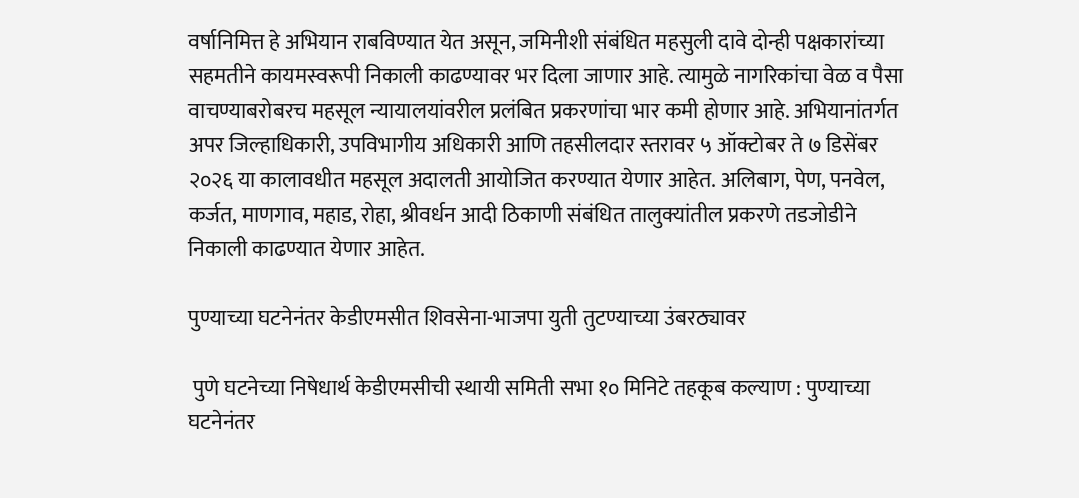वर्षानिमित्त हे अभियान राबविण्यात येत असून, जमिनीशी संबंधित महसुली दावे दोन्ही पक्षकारांच्या सहमतीने कायमस्वरूपी निकाली काढण्यावर भर दिला जाणार आहे. त्यामुळे नागरिकांचा वेळ व पैसा वाचण्याबरोबरच महसूल न्यायालयांवरील प्रलंबित प्रकरणांचा भार कमी होणार आहे. अभियानांतर्गत अपर जिल्हाधिकारी, उपविभागीय अधिकारी आणि तहसीलदार स्तरावर ५ ऑक्टोबर ते ७ डिसेंबर २०२६ या कालावधीत महसूल अदालती आयोजित करण्यात येणार आहेत. अलिबाग, पेण, पनवेल, कर्जत, माणगाव, महाड, रोहा, श्रीवर्धन आदी ठिकाणी संबंधित तालुक्यांतील प्रकरणे तडजोडीने निकाली काढण्यात येणार आहेत.

पुण्याच्या घटनेनंतर केडीएमसीत शिवसेना-भाजपा युती तुटण्याच्या उंबरठ्यावर

 पुणे घटनेच्या निषेधार्थ केडीएमसीची स्थायी समिती सभा १० मिनिटे तहकूब कल्याण : पुण्याच्या घटनेनंतर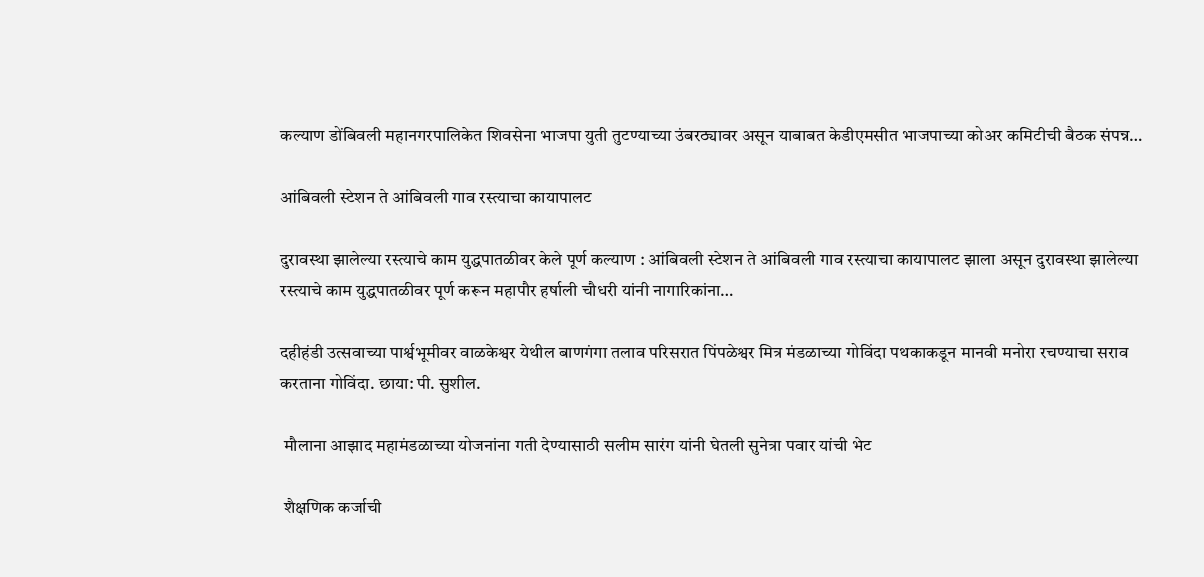कल्याण डोंबिवली महानगरपालिकेत शिवसेना भाजपा युती तुटण्याच्या उंबरठ्यावर असून याबाबत केडीएमसीत भाजपाच्या कोअर कमिटीची बैठक संपन्न…

आंबिवली स्टेशन ते आंबिवली गाव रस्त्याचा कायापालट

दुरावस्था झालेल्या रस्त्याचे काम युद्धपातळीवर केले पूर्ण कल्याण : आंबिवली स्टेशन ते आंबिवली गाव रस्त्याचा कायापालट झाला असून दुरावस्था झालेल्या रस्त्याचे काम युद्धपातळीवर पूर्ण करून महापौर हर्षाली चौधरी यांनी नागारिकांना…

दहीहंडी उत्सवाच्या पार्श्वभूमीवर वाळकेश्वर येथील बाणगंगा तलाव परिसरात पिंपळेश्वर मित्र मंडळाच्या गोविंदा पथकाकडून मानवी मनोरा रचण्याचा सराव करताना गोविंदा. छाया: पी. सुशील.

 मौलाना आझाद महामंडळाच्या योजनांना गती देण्यासाठी सलीम सारंग यांनी घेतली सुनेत्रा पवार यांची भेट

 शैक्षणिक कर्जाची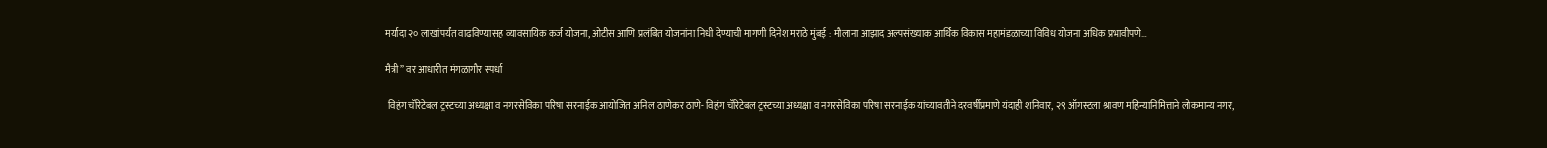मर्यादा २० लाखांपर्यंत वाढविण्यासह व्यावसायिक कर्ज योजना, ओटीस आणि प्रलंबित योजनांना निधी देण्याची मागणी दिनेश मराठे मुंबई : मौलाना आझाद अल्पसंख्याक आर्थिक विकास महामंडळाच्या विविध योजना अधिक प्रभावीपणे…

मैत्री” वर आधारीत मंगळागौर स्पर्धा

 विहंग चॅरिटेबल ट्रस्टच्या अध्यक्षा व नगरसेविका परिषा सरनाईक आयोजित अनिल ठाणेकर ठाणे- विहंग चॅरिटेबल ट्रस्टच्या अध्यक्षा व नगरसेविका परिषा सरनाईक यांच्यावतीने दरवर्षीप्रमाणे यंदाही शनिवार, २९ ऑगस्टला श्रावण महिन्यानिमित्ताने लोकमान्य नगर,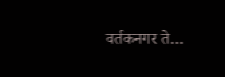वर्तकनगर ते…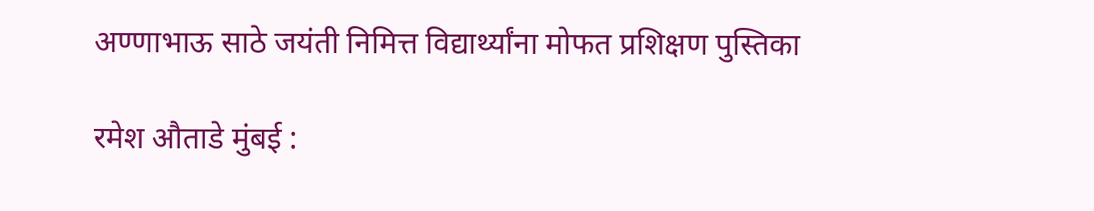अण्णाभाऊ साठे जयंती निमित्त विद्यार्थ्यांना मोफत प्रशिक्षण पुस्तिका

रमेश औताडे मुंबई :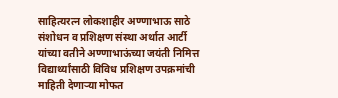साहित्यरत्न लोकशाहीर अण्णाभाऊ साठे संशोधन व प्रशिक्षण संस्था अर्थात आर्टी यांच्या वतीने अण्णाभाऊंच्या जयंती निमित्त विद्यार्थ्यांसाठी विविध प्रशिक्षण उपक्रमांची माहिती देणाऱ्या मोफत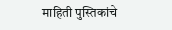माहिती पुस्तिकांचे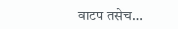वाटप तसेच…